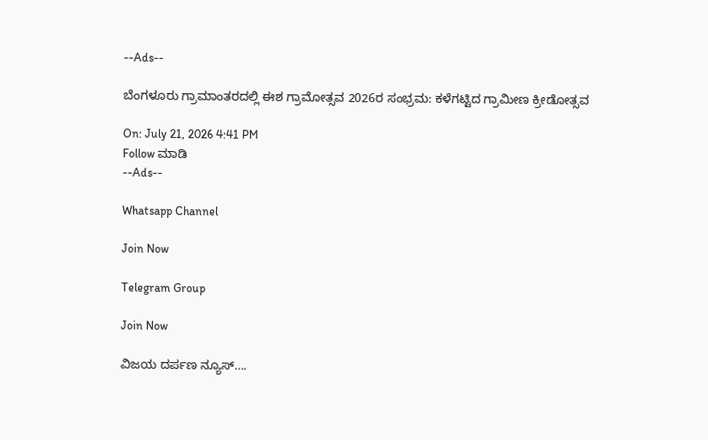--Ads--

ಬೆಂಗಳೂರು ಗ್ರಾಮಾಂತರದಲ್ಲಿ ಈಶ ಗ್ರಾಮೋತ್ಸವ 2026ರ ಸಂಭ್ರಮ: ಕಳೆಗಟ್ಟಿದ ಗ್ರಾಮೀಣ ಕ್ರೀಡೋತ್ಸವ

On: July 21, 2026 4:41 PM
Follow ಮಾಡಿ
--Ads--

Whatsapp Channel

Join Now

Telegram Group

Join Now

ವಿಜಯ ದರ್ಪಣ ನ್ಯೂಸ್….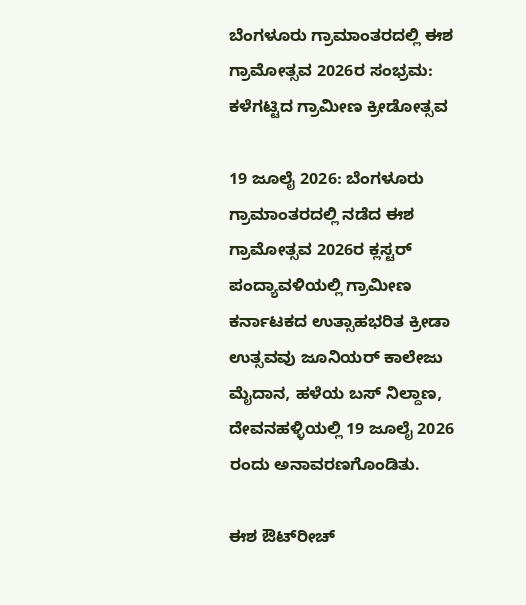ಬೆಂಗಳೂರು ಗ್ರಾಮಾಂತರದಲ್ಲಿ ಈಶ ಗ್ರಾಮೋತ್ಸವ 2026ರ ಸಂಭ್ರಮ: ಕಳೆಗಟ್ಟಿದ ಗ್ರಾಮೀಣ ಕ್ರೀಡೋತ್ಸವ

19 ಜೂಲೈ 2026: ಬೆಂಗಳೂರು ಗ್ರಾಮಾಂತರದಲ್ಲಿ ನಡೆದ ಈಶ ಗ್ರಾಮೋತ್ಸವ 2026ರ ಕ್ಲಸ್ಟರ್ ಪಂದ್ಯಾವಳಿಯಲ್ಲಿ ಗ್ರಾಮೀಣ ಕರ್ನಾಟಕದ ಉತ್ಸಾಹಭರಿತ ಕ್ರೀಡಾ ಉತ್ಸವವು ಜೂನಿಯರ್ ಕಾಲೇಜು ಮೈದಾನ, ಹಳೆಯ ಬಸ್ ನಿಲ್ದಾಣ, ದೇವನಹಳ್ಳಿಯಲ್ಲಿ 19 ಜೂಲೈ 2026 ರಂದು ಅನಾವರಣಗೊಂಡಿತು.

ಈಶ ಔಟ್‌ರೀಚ್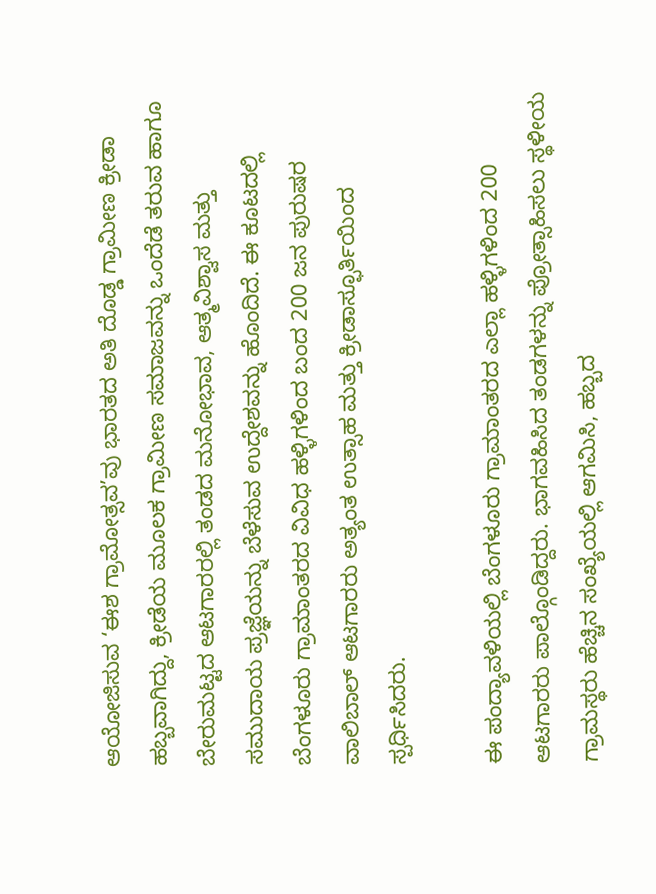ಆಯೋಜಿಸುವ ‘ಈಶ ಗ್ರಾಮೋತ್ಸವ’ವು ಭಾರತದ ಅತಿ ದೊಡ್ಡ ಗ್ರಾಮೀಣ ಕ್ರೀಡಾ ಹಬ್ಬವಾಗಿದ್ದು, ಕ್ರೀಡೆಯ ಮೂಲಕ ಗ್ರಾಮೀಣ ಸಮಾಜವನ್ನು ಒಂದೆಡೆ ತರುವ ಹಾಗೂ ಬೇರುಮಟ್ಟದ ಆಟಗಾರರಲ್ಲಿ ತಂಡದ ಮನೋಭಾವ, ಆತ್ಮವಿಶ್ವಾಸ ಮತ್ತು ಸಮುದಾಯ ಪ್ರಜ್ಞೆಯನ್ನು ಬೆಳೆಸುವ ಉದ್ದೇಶವನ್ನು ಹೊಂದಿದೆ. ಈ ಕೂಟದಲ್ಲಿ ಬೆಂಗಳೂರು ಗ್ರಾಮಾಂತರದ ವಿವಿಧ ಹಳ್ಳಿಗಳಿಂದ ಬಂದ 200 ಜನ ಪುರುಷರ ವಾಲಿಬಾಲ್ ಆಟಗಾರರು ಅತ್ಯಂತ ಉತ್ಸಾಹ ಮತ್ತು ಕ್ರೀಡಾಸ್ಫೂರ್ತಿಯಿಂದ ಸ್ಪರ್ಧಿಸಿದರು.

ಈ ಪಂದ್ಯಾವಳಿಯಲ್ಲಿ ಬೆಂಗಳೂರು ಗ್ರಾಮಾಂತರದ ಎಲ್ಲಾ ಹಳ್ಳಿಗಳಿಂದ 200 ಆಟಗಾರರು ಪಾಲ್ಗೊಂಡಿದ್ದರು. ಭಾಗವಹಿಸಿದ ತಂಡಗಳನ್ನು ಪ್ರೋತ್ಸಾಹಿಸಲು ಸ್ಥಳೀಯ ಗ್ರಾಮಸ್ಥರು ಹೆಚ್ಚಿನ ಸಂಖ್ಯೆಯಲ್ಲಿ ಆಗಮಿಸಿ, ಹಬ್ಬದ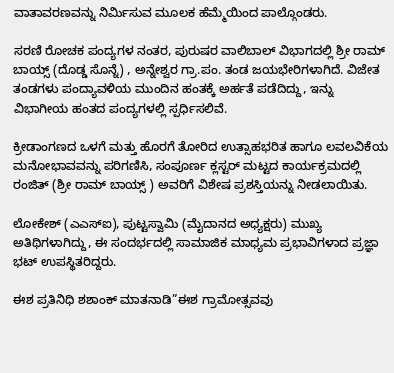ವಾತಾವರಣವನ್ನು ನಿರ್ಮಿಸುವ ಮೂಲಕ ಹೆಮ್ಮೆಯಿಂದ ಪಾಲ್ಗೊಂಡರು.

ಸರಣಿ ರೋಚಕ ಪಂದ್ಯಗಳ ನಂತರ, ಪುರುಷರ ವಾಲಿಬಾಲ್ ವಿಭಾಗದಲ್ಲಿ ಶ್ರೀ ರಾಮ್ ಬಾಯ್ಸ್ (ದೊಡ್ಡ ಸೊನ್ನೆ) , ಅನ್ನೇಶ್ವರ ಗ್ರಾ.ಪಂ. ತಂಡ ಜಯಭೇರಿಗಳಾಗಿದೆ. ವಿಜೇತ ತಂಡಗಳು ಪಂದ್ಯಾವಳಿಯ ಮುಂದಿನ ಹಂತಕ್ಕೆ ಅರ್ಹತೆ ಪಡೆದಿದ್ದು, ಇನ್ನು ವಿಭಾಗೀಯ ಹಂತದ ಪಂದ್ಯಗಳಲ್ಲಿ ಸ್ಪರ್ಧಿಸಲಿವೆ.

ಕ್ರೀಡಾಂಗಣದ ಒಳಗೆ ಮತ್ತು ಹೊರಗೆ ತೋರಿದ ಉತ್ಸಾಹಭರಿತ ಹಾಗೂ ಲವಲವಿಕೆಯ ಮನೋಭಾವವನ್ನು ಪರಿಗಣಿಸಿ, ಸಂಪೂರ್ಣ ಕ್ಲಸ್ಟರ್ ಮಟ್ಟದ ಕಾರ್ಯಕ್ರಮದಲ್ಲಿ ರಂಜಿತ್ (ಶ್ರೀ ರಾಮ್ ಬಾಯ್ಸ್ ) ಅವರಿಗೆ ವಿಶೇಷ ಪ್ರಶಸ್ತಿಯನ್ನು ನೀಡಲಾಯಿತು.

ಲೋಕೇಶ್ (ಎಎಸ್‌ಐ), ಪುಟ್ಟಸ್ವಾಮಿ (ಮೈದಾನದ ಅಧ್ಯಕ್ಷರು) ಮುಖ್ಯ ಅತಿಥಿಗಳಾಗಿದ್ದು, ಈ ಸಂದರ್ಭದಲ್ಲಿ ಸಾಮಾಜಿಕ ಮಾಧ್ಯಮ ಪ್ರಭಾವಿಗಳಾದ ಪ್ರಜ್ಞಾ ಭಟ್ ಉಪಸ್ಥಿತರಿದ್ದರು.

ಈಶ ಪ್ರತಿನಿಧಿ ಶಶಾಂಕ್ ಮಾತನಾಡಿ”ಈಶ ಗ್ರಾಮೋತ್ಸವವು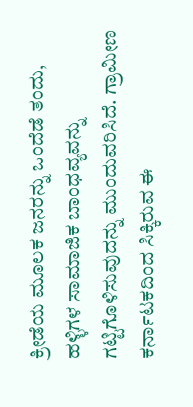ಕ್ರೀಡೆಯ ಮೂಲಕ ಜನರನ್ನು ಒಂದೆಡೆ ತಂದು, ಹಳ್ಳಿಗಳ ಸಾಮಾಜಿಕ ಬಾಂಧವ್ಯವನ್ನು ಗಟ್ಟಿಗೊಳಿಸುವುದನ್ನು ಮುಂದುವರಿಸಿದೆ. ಗ್ರಾಮೀಣ ಕರ್ನಾಟಕದಿಂದ ಸಿಕ್ಕಿರುವ ಈ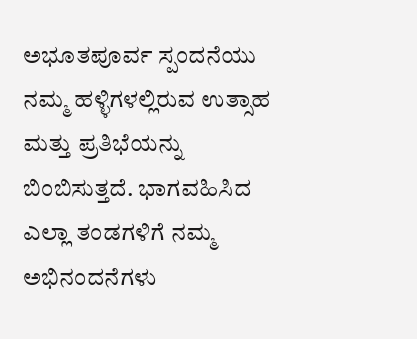ಅಭೂತಪೂರ್ವ ಸ್ಪಂದನೆಯು ನಮ್ಮ ಹಳ್ಳಿಗಳಲ್ಲಿರುವ ಉತ್ಸಾಹ ಮತ್ತು ಪ್ರತಿಭೆಯನ್ನು ಬಿಂಬಿಸುತ್ತದೆ. ಭಾಗವಹಿಸಿದ ಎಲ್ಲಾ ತಂಡಗಳಿಗೆ ನಮ್ಮ ಅಭಿನಂದನೆಗಳು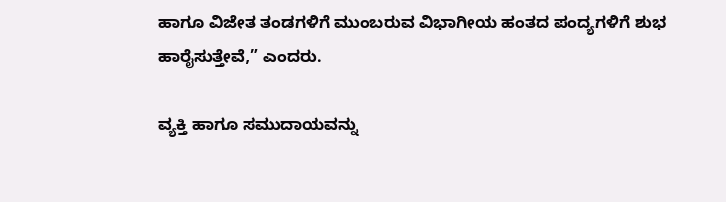ಹಾಗೂ ವಿಜೇತ ತಂಡಗಳಿಗೆ ಮುಂಬರುವ ವಿಭಾಗೀಯ ಹಂತದ ಪಂದ್ಯಗಳಿಗೆ ಶುಭ ಹಾರೈಸುತ್ತೇವೆ,” ಎಂದರು.

ವ್ಯಕ್ತಿ ಹಾಗೂ ಸಮುದಾಯವನ್ನು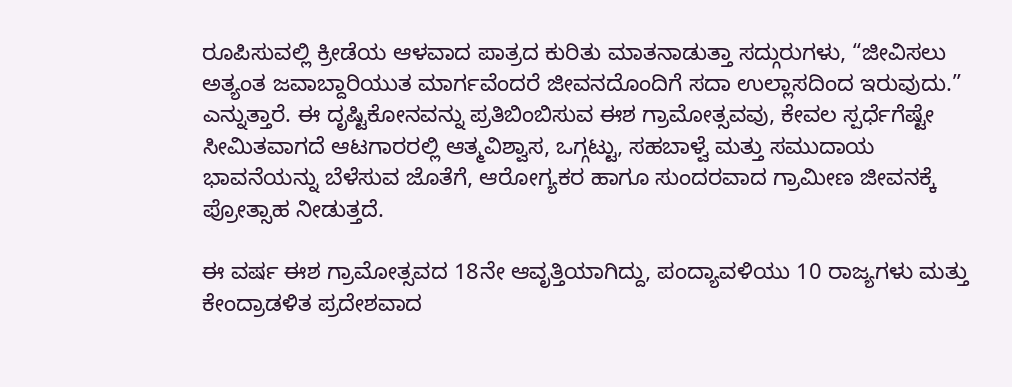ರೂಪಿಸುವಲ್ಲಿ ಕ್ರೀಡೆಯ ಆಳವಾದ ಪಾತ್ರದ ಕುರಿತು ಮಾತನಾಡುತ್ತಾ ಸದ್ಗುರುಗಳು, “ಜೀವಿಸಲು ಅತ್ಯಂತ ಜವಾಬ್ದಾರಿಯುತ ಮಾರ್ಗವೆಂದರೆ ಜೀವನದೊಂದಿಗೆ ಸದಾ ಉಲ್ಲಾಸದಿಂದ ಇರುವುದು.” ಎನ್ನುತ್ತಾರೆ. ಈ ದೃಷ್ಟಿಕೋನವನ್ನು ಪ್ರತಿಬಿಂಬಿಸುವ ಈಶ ಗ್ರಾಮೋತ್ಸವವು, ಕೇವಲ ಸ್ಪರ್ಧೆಗೆಷ್ಟೇ ಸೀಮಿತವಾಗದೆ ಆಟಗಾರರಲ್ಲಿ ಆತ್ಮವಿಶ್ವಾಸ, ಒಗ್ಗಟ್ಟು, ಸಹಬಾಳ್ವೆ ಮತ್ತು ಸಮುದಾಯ ಭಾವನೆಯನ್ನು ಬೆಳೆಸುವ ಜೊತೆಗೆ, ಆರೋಗ್ಯಕರ ಹಾಗೂ ಸುಂದರವಾದ ಗ್ರಾಮೀಣ ಜೀವನಕ್ಕೆ ಪ್ರೋತ್ಸಾಹ ನೀಡುತ್ತದೆ.

ಈ ವರ್ಷ ಈಶ ಗ್ರಾಮೋತ್ಸವದ 18ನೇ ಆವೃತ್ತಿಯಾಗಿದ್ದು, ಪಂದ್ಯಾವಳಿಯು 10 ರಾಜ್ಯಗಳು ಮತ್ತು ಕೇಂದ್ರಾಡಳಿತ ಪ್ರದೇಶವಾದ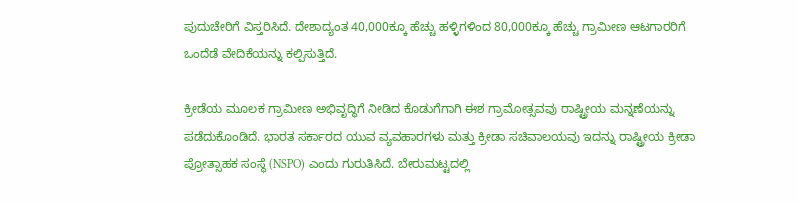ಪುದುಚೇರಿಗೆ ವಿಸ್ತರಿಸಿದೆ. ದೇಶಾದ್ಯಂತ 40,000ಕ್ಕೂ ಹೆಚ್ಚು ಹಳ್ಳಿಗಳಿಂದ 80,000ಕ್ಕೂ ಹೆಚ್ಚು ಗ್ರಾಮೀಣ ಆಟಗಾರರಿಗೆ ಒಂದೆಡೆ ವೇದಿಕೆಯನ್ನು ಕಲ್ಪಿಸುತ್ತಿದೆ.

ಕ್ರೀಡೆಯ ಮೂಲಕ ಗ್ರಾಮೀಣ ಅಭಿವೃದ್ಧಿಗೆ ನೀಡಿದ ಕೊಡುಗೆಗಾಗಿ ಈಶ ಗ್ರಾಮೋತ್ಸವವು ರಾಷ್ಟ್ರೀಯ ಮನ್ನಣೆಯನ್ನು ಪಡೆದುಕೊಂಡಿದೆ. ಭಾರತ ಸರ್ಕಾರದ ಯುವ ವ್ಯವಹಾರಗಳು ಮತ್ತು ಕ್ರೀಡಾ ಸಚಿವಾಲಯವು ಇದನ್ನು ರಾಷ್ಟ್ರೀಯ ಕ್ರೀಡಾ ಪ್ರೋತ್ಸಾಹಕ ಸಂಸ್ಥೆ (NSPO) ಎಂದು ಗುರುತಿಸಿದೆ. ಬೇರುಮಟ್ಟದಲ್ಲಿ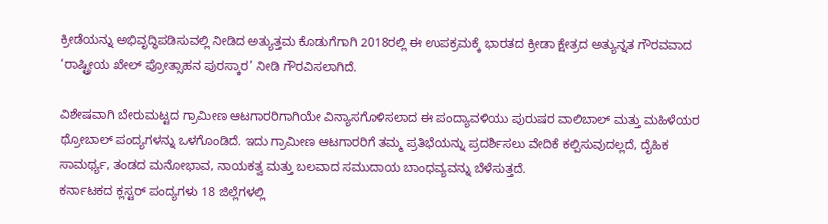ಕ್ರೀಡೆಯನ್ನು ಅಭಿವೃದ್ಧಿಪಡಿಸುವಲ್ಲಿ ನೀಡಿದ ಅತ್ಯುತ್ತಮ ಕೊಡುಗೆಗಾಗಿ 2018ರಲ್ಲಿ ಈ ಉಪಕ್ರಮಕ್ಕೆ ಭಾರತದ ಕ್ರೀಡಾ ಕ್ಷೇತ್ರದ ಅತ್ಯುನ್ನತ ಗೌರವವಾದ ‘ರಾಷ್ಟ್ರೀಯ ಖೇಲ್ ಪ್ರೋತ್ಸಾಹನ ಪುರಸ್ಕಾರ’ ನೀಡಿ ಗೌರವಿಸಲಾಗಿದೆ.

ವಿಶೇಷವಾಗಿ ಬೇರುಮಟ್ಟದ ಗ್ರಾಮೀಣ ಆಟಗಾರರಿಗಾಗಿಯೇ ವಿನ್ಯಾಸಗೊಳಿಸಲಾದ ಈ ಪಂದ್ಯಾವಳಿಯು ಪುರುಷರ ವಾಲಿಬಾಲ್ ಮತ್ತು ಮಹಿಳೆಯರ ಥ್ರೋಬಾಲ್ ಪಂದ್ಯಗಳನ್ನು ಒಳಗೊಂಡಿದೆ. ಇದು ಗ್ರಾಮೀಣ ಆಟಗಾರರಿಗೆ ತಮ್ಮ ಪ್ರತಿಭೆಯನ್ನು ಪ್ರದರ್ಶಿಸಲು ವೇದಿಕೆ ಕಲ್ಪಿಸುವುದಲ್ಲದೆ, ದೈಹಿಕ ಸಾಮರ್ಥ್ಯ, ತಂಡದ ಮನೋಭಾವ, ನಾಯಕತ್ವ ಮತ್ತು ಬಲವಾದ ಸಮುದಾಯ ಬಾಂಧವ್ಯವನ್ನು ಬೆಳೆಸುತ್ತದೆ.
ಕರ್ನಾಟಕದ ಕ್ಲಸ್ಟರ್ ಪಂದ್ಯಗಳು 18 ಜಿಲ್ಲೆಗಳಲ್ಲಿ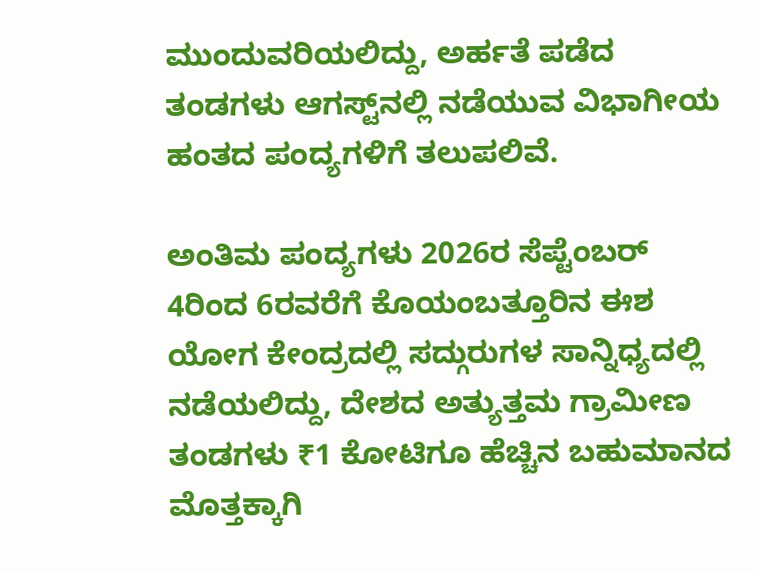ಮುಂದುವರಿಯಲಿದ್ದು, ಅರ್ಹತೆ ಪಡೆದ ತಂಡಗಳು ಆಗಸ್ಟ್‌ನಲ್ಲಿ ನಡೆಯುವ ವಿಭಾಗೀಯ ಹಂತದ ಪಂದ್ಯಗಳಿಗೆ ತಲುಪಲಿವೆ.

ಅಂತಿಮ ಪಂದ್ಯಗಳು 2026ರ ಸೆಪ್ಟೆಂಬರ್ 4ರಿಂದ 6ರವರೆಗೆ ಕೊಯಂಬತ್ತೂರಿನ ಈಶ ಯೋಗ ಕೇಂದ್ರದಲ್ಲಿ ಸದ್ಗುರುಗಳ ಸಾನ್ನಿಧ್ಯದಲ್ಲಿ ನಡೆಯಲಿದ್ದು, ದೇಶದ ಅತ್ಯುತ್ತಮ ಗ್ರಾಮೀಣ ತಂಡಗಳು ₹1 ಕೋಟಿಗೂ ಹೆಚ್ಚಿನ ಬಹುಮಾನದ ಮೊತ್ತಕ್ಕಾಗಿ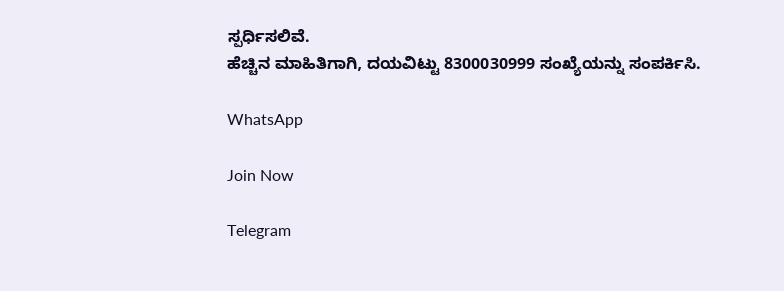ಸ್ಪರ್ಧಿಸಲಿವೆ.
ಹೆಚ್ಚಿನ ಮಾಹಿತಿಗಾಗಿ, ದಯವಿಟ್ಟು 8300030999 ಸಂಖ್ಯೆಯನ್ನು ಸಂಪರ್ಕಿಸಿ.

WhatsApp

Join Now

Telegram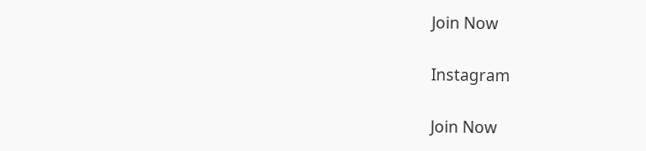Join Now

Instagram

Join Now